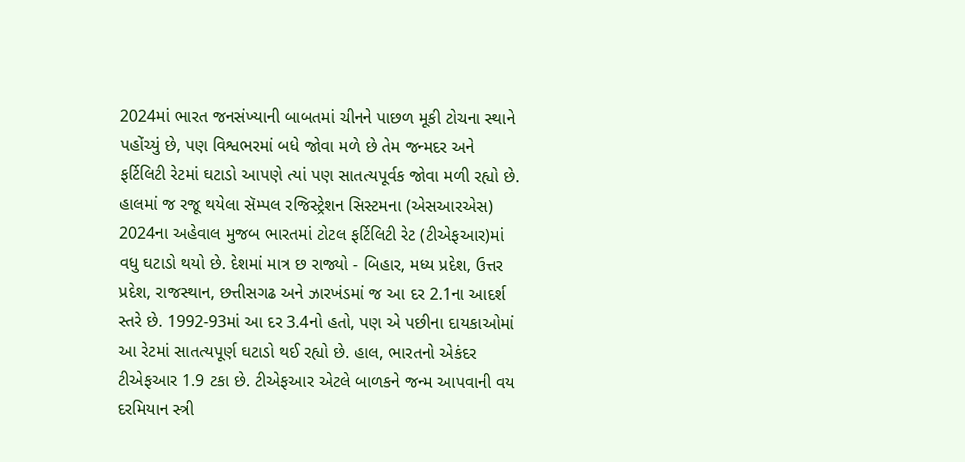2024માં ભારત જનસંખ્યાની બાબતમાં ચીનને પાછળ મૂકી ટોચના સ્થાને પહોંચ્યું છે, પણ વિશ્વભરમાં બધે જોવા મળે છે તેમ જન્મદર અને ફર્ટિલિટી રેટમાં ઘટાડો આપણે ત્યાં પણ સાતત્યપૂર્વક જોવા મળી રહ્યો છે. હાલમાં જ રજૂ થયેલા સૅમ્પલ રજિસ્ટ્રેશન સિસ્ટમના (એસઆરએસ) 2024ના અહેવાલ મુજબ ભારતમાં ટોટલ ફર્ટિલિટી રેટ (ટીએફઆર)માં વધુ ઘટાડો થયો છે. દેશમાં માત્ર છ રાજ્યો - બિહાર, મધ્ય પ્રદેશ, ઉત્તર પ્રદેશ, રાજસ્થાન, છત્તીસગઢ અને ઝારખંડમાં જ આ દર 2.1ના આદર્શ સ્તરે છે. 1992-93માં આ દર 3.4નો હતો, પણ એ પછીના દાયકાઓમાં આ રેટમાં સાતત્યપૂર્ણ ઘટાડો થઈ રહ્યો છે. હાલ, ભારતનો એકંદર ટીએફઆર 1.9 ટકા છે. ટીએફઆર એટલે બાળકને જન્મ આપવાની વય દરમિયાન સ્ત્રી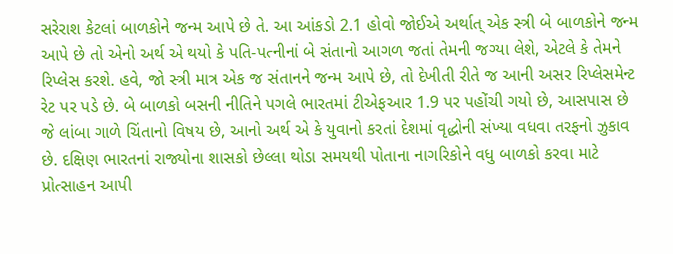સરેરાશ કેટલાં બાળકોને જન્મ આપે છે તે. આ આંકડો 2.1 હોવો જોઈએ અર્થાત્ એક સ્ત્રી બે બાળકોને જન્મ આપે છે તો એનો અર્થ એ થયો કે પતિ-પત્નીનાં બે સંતાનો આગળ જતાં તેમની જગ્યા લેશે, એટલે કે તેમને રિપ્લેસ કરશે. હવે, જો સ્ત્રી માત્ર એક જ સંતાનને જન્મ આપે છે, તો દેખીતી રીતે જ આની અસર રિપ્લેસમેન્ટ રેટ પર પડે છે. બે બાળકો બસની નીતિને પગલે ભારતમાં ટીએફઆર 1.9 પર પહોંચી ગયો છે, આસપાસ છે જે લાંબા ગાળે ચિંતાનો વિષય છે, આનો અર્થ એ કે યુવાનો કરતાં દેશમાં વૃદ્ધોની સંખ્યા વધવા તરફનો ઝુકાવ છે. દક્ષિણ ભારતનાં રાજ્યોના શાસકો છેલ્લા થોડા સમયથી પોતાના નાગરિકોને વધુ બાળકો કરવા માટે પ્રોત્સાહન આપી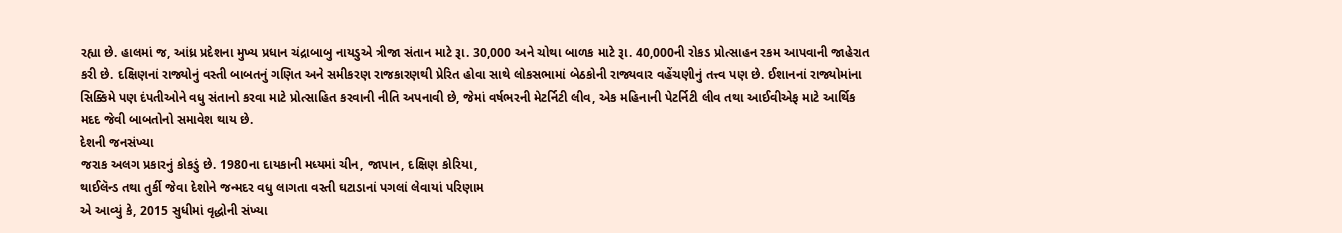રહ્યા છે. હાલમાં જ, આંધ્ર પ્રદેશના મુખ્ય પ્રધાન ચંદ્રાબાબુ નાયડુએ ત્રીજા સંતાન માટે રૂા. 30,000 અને ચોથા બાળક માટે રૂા. 40,000ની રોકડ પ્રોત્સાહન રકમ આપવાની જાહેરાત કરી છે. દક્ષિણનાં રાજ્યોનું વસ્તી બાબતનું ગણિત અને સમીકરણ રાજકારણથી પ્રેરિત હોવા સાથે લોકસભામાં બેઠકોની રાજ્યવાર વહેંચણીનું તત્ત્વ પણ છે. ઈશાનનાં રાજ્યોમાંના સિક્કિમે પણ દંપતીઓને વધુ સંતાનો કરવા માટે પ્રોત્સાહિત કરવાની નીતિ અપનાવી છે, જેમાં વર્ષભરની મેટર્નિટી લીવ, એક મહિનાની પેટર્નિટી લીવ તથા આઈવીએફ માટે આર્થિક મદદ જેવી બાબતોનો સમાવેશ થાય છે.
દેશની જનસંખ્યા
જરાક અલગ પ્રકારનું કોકડું છે. 1980ના દાયકાની મધ્યમાં ચીન, જાપાન, દક્ષિણ કોરિયા,
થાઈલૅન્ડ તથા તુર્કી જેવા દેશોને જન્મદર વધુ લાગતા વસ્તી ઘટાડાનાં પગલાં લેવાયાં પરિણામ
એ આવ્યું કે, 2015 સુધીમાં વૃદ્ધોની સંખ્યા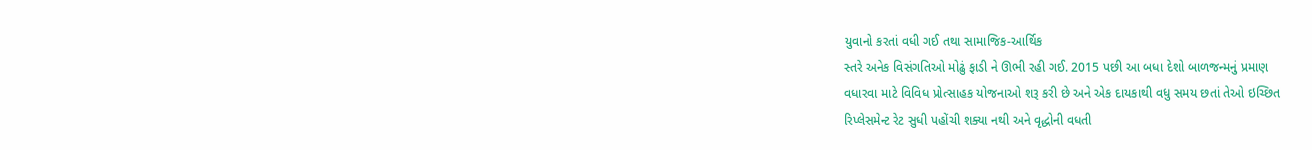યુવાનો કરતાં વધી ગઈ તથા સામાજિક-આર્થિક
સ્તરે અનેક વિસંગતિઓ મોઢું ફાડી ને ઊભી રહી ગઈ. 2015 પછી આ બધા દેશો બાળજન્મનું પ્રમાણ
વધારવા માટે વિવિધ પ્રોત્સાહક યોજનાઓ શરૂ કરી છે અને એક દાયકાથી વધુ સમય છતાં તેઓ ઇચ્છિત
રિપ્લેસમેન્ટ રેટ સુધી પહોંચી શક્યા નથી અને વૃદ્ધોની વધતી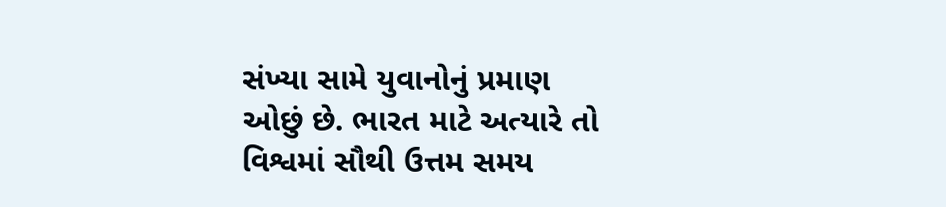સંખ્યા સામે યુવાનોનું પ્રમાણ
ઓછું છે. ભારત માટે અત્યારે તો વિશ્વમાં સૌથી ઉત્તમ સમય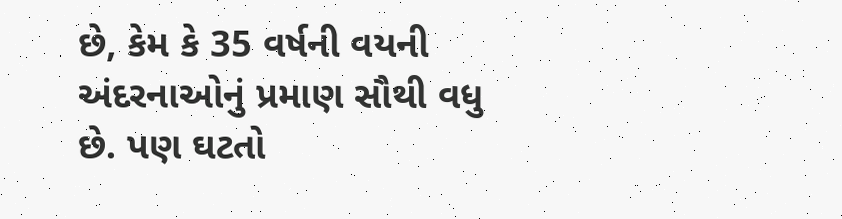છે, કેમ કે 35 વર્ષની વયની
અંદરનાઓનું પ્રમાણ સૌથી વધુ છે. પણ ઘટતો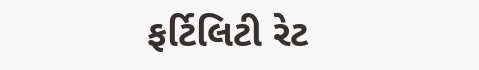ફર્ટિલિટી રેટ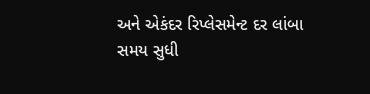અને એકંદર રિપ્લેસમેન્ટ દર લાંબા
સમય સુધી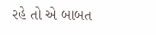રહે તો એ બાબત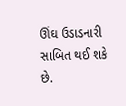ઊંઘ ઉડાડનારી સાબિત થઈ શકે છે.